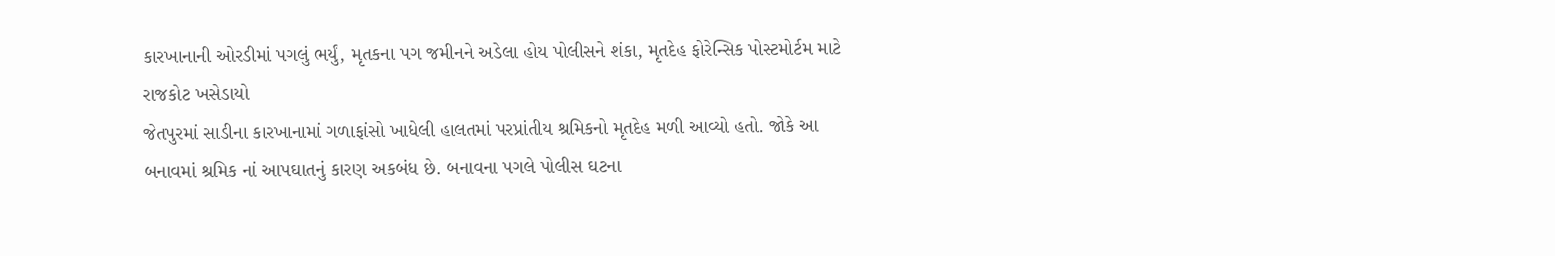કારખાનાની ઓરડીમાં પગલું ભર્યું, મૃતકના પગ જમીનને અડેલા હોય પોલીસને શંકા, મૃતદેહ ફોરેન્સિક પોસ્ટમોર્ટમ માટે રાજકોટ ખસેડાયો
જેતપુરમાં સાડીના કારખાનામાં ગળાફાંસો ખાધેલી હાલતમાં પરપ્રાંતીય શ્રમિકનો મૃતદેહ મળી આવ્યો હતો. જોકે આ બનાવમાં શ્રમિક નાં આપઘાતનું કારણ અકબંધ છે. બનાવના પગલે પોલીસ ઘટના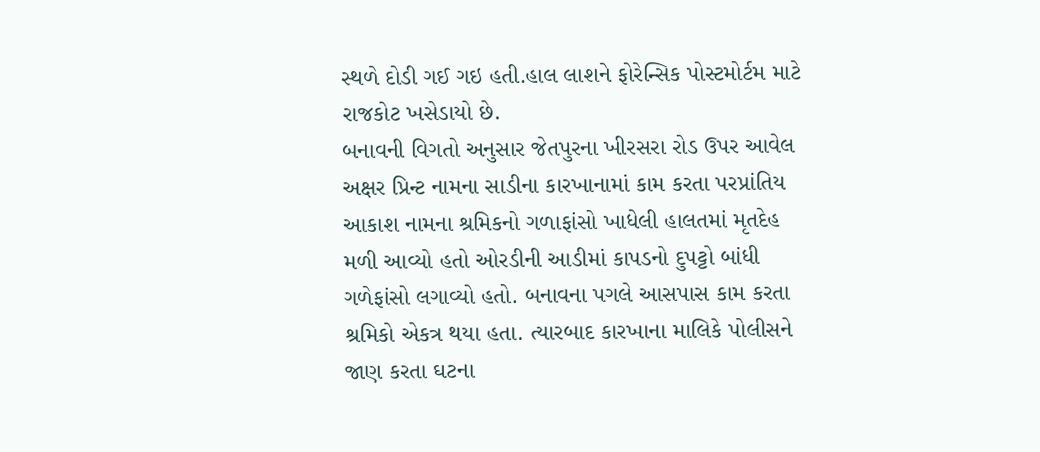સ્થળે દોડી ગઈ ગઇ હતી.હાલ લાશને ફોરેન્સિક પોસ્ટમોર્ટમ માટે રાજકોટ ખસેડાયો છે.
બનાવની વિગતો અનુસાર જેતપુરના ખીરસરા રોડ ઉપર આવેલ અક્ષર પ્રિન્ટ નામના સાડીના કારખાનામાં કામ કરતા પરપ્રાંતિય આકાશ નામના શ્રમિકનો ગળાફાંસો ખાધેલી હાલતમાં મૃતદેહ મળી આવ્યો હતો ઓરડીની આડીમાં કાપડનો દુપટ્ટો બાંધી ગળેફાંસો લગાવ્યો હતો. બનાવના પગલે આસપાસ કામ કરતા શ્રમિકો એકત્ર થયા હતા. ત્યારબાદ કારખાના માલિકે પોલીસને જાણ કરતા ઘટના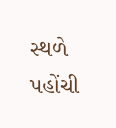સ્થળે પહોંચી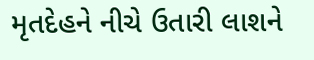મૃતદેહને નીચે ઉતારી લાશને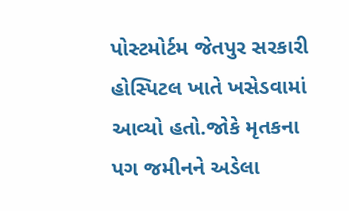પોસ્ટમોર્ટમ જેતપુર સરકારી હોસ્પિટલ ખાતે ખસેડવામાં આવ્યો હતો.જોકે મૃતકના પગ જમીનને અડેલા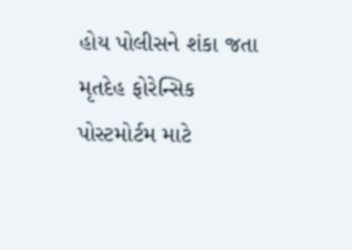હોય પોલીસને શંકા જતા મૃતદેહ ફોરેન્સિક પોસ્ટમોર્ટમ માટે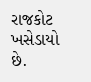રાજકોટ ખસેડાયો છે.